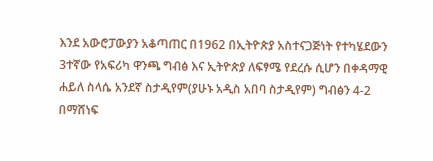እንደ አውሮፓውያን አቆጣጠር በ1962 በኢትዮጵያ አስተናጋጅነት የተካሄደውን 3ተኛው የአፍሪካ ዋንጫ ግብፅ እና ኢትዮጵያ ለፍፃሜ የደረሱ ሲሆን በቀዳማዊ ሐይለ ስላሴ አንደኛ ስታዲየም(ያሁኑ አዲስ አበባ ስታዲየም) ግብፅን 4-2 በማሸነፍ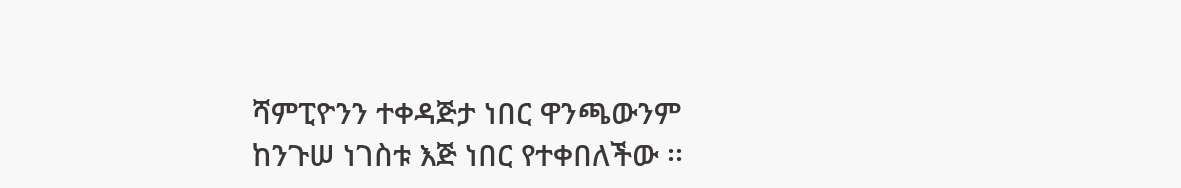ሻምፒዮንን ተቀዳጅታ ነበር ዋንጫውንም ከንጉሠ ነገስቱ እጅ ነበር የተቀበለችው ፡፡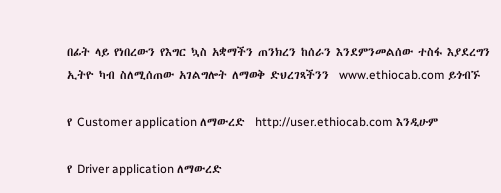በፊት ላይ የነበረውን የእግር ኳስ አቋማችን ጠንክረን ከሰራን እንደምንመልሰው ተስፋ እያደረግን  ኢትዮ ካብ ስለሚሰጠው አገልግሎት ለማወቅ ድህረገጻችንን  www.ethiocab.com ይጎብኙ

የ Customer application ለማውረድ  http://user.ethiocab.com እንዲሁም

የ Driver application ለማውረድ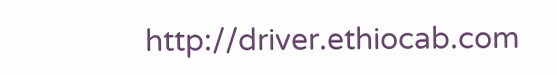http://driver.ethiocab.com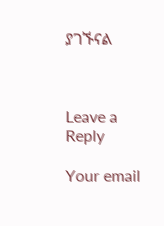ያገኙናል



Leave a Reply

Your email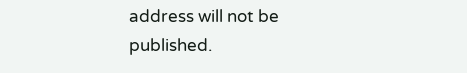address will not be published.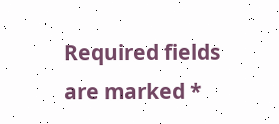Required fields are marked *